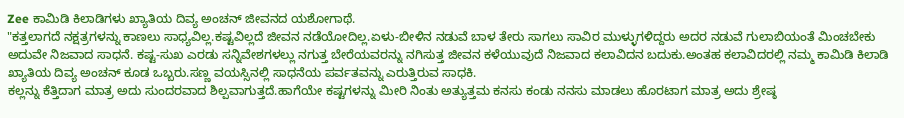Zee ಕಾಮಿಡಿ ಕಿಲಾಡಿಗಳು ಖ್ಯಾತಿಯ ದಿವ್ಯ ಅಂಚನ್ ಜೀವನದ ಯಶೋಗಾಥೆ.
"ಕತ್ತಲಾಗದೆ ನಕ್ಷತ್ರಗಳನ್ನು ಕಾಣಲು ಸಾಧ್ಯವಿಲ್ಲ.ಕಷ್ಟವಿಲ್ಲದೆ ಜೀವನ ನಡೆಯೋದಿಲ್ಲ.ಏಳು-ಬೀಳಿನ ನಡುವೆ ಬಾಳ ತೇರು ಸಾಗಲು ಸಾವಿರ ಮುಳ್ಳುಗಳಿದ್ದರು ಅದರ ನಡುವೆ ಗುಲಾಬಿಯಂತೆ ಮಿಂಚಬೇಕು ಅದುವೇ ನಿಜವಾದ ಸಾಧನೆ. ಕಷ್ಟ-ಸುಖ ಎರಡು ಸನ್ನಿವೇಶಗಳಲ್ಲು ನಗುತ್ತ ಬೇರೆಯವರನ್ನು ನಗಿಸುತ್ತ ಜೀವನ ಕಳೆಯುವುದೆ ನಿಜವಾದ ಕಲಾವಿದನ ಬದುಕು.ಅಂತಹ ಕಲಾವಿದರಲ್ಲಿ ನಮ್ಮ ಕಾಮಿಡಿ ಕಿಲಾಡಿ ಖ್ಯಾತಿಯ ದಿವ್ಯ ಅಂಚನ್ ಕೂಡ ಒಬ್ಬರು.ಸಣ್ಣ ವಯಸ್ಸಿನಲ್ಲಿ ಸಾಧನೆಯ ಪರ್ವತವನ್ನು ಎರುತ್ತಿರುವ ಸಾಧಕಿ.
ಕಲ್ಲನ್ನು ಕೆತ್ತಿದಾಗ ಮಾತ್ರ ಅದು ಸುಂದರವಾದ ಶಿಲ್ಪವಾಗುತ್ತದೆ.ಹಾಗೆಯೇ ಕಷ್ಟಗಳನ್ನು ಮೀರಿ ನಿಂತು ಅತ್ಯುತ್ತಮ ಕನಸು ಕಂಡು ನನಸು ಮಾಡಲು ಹೊರಟಾಗ ಮಾತ್ರ ಅದು ಶ್ರೇಷ್ಠ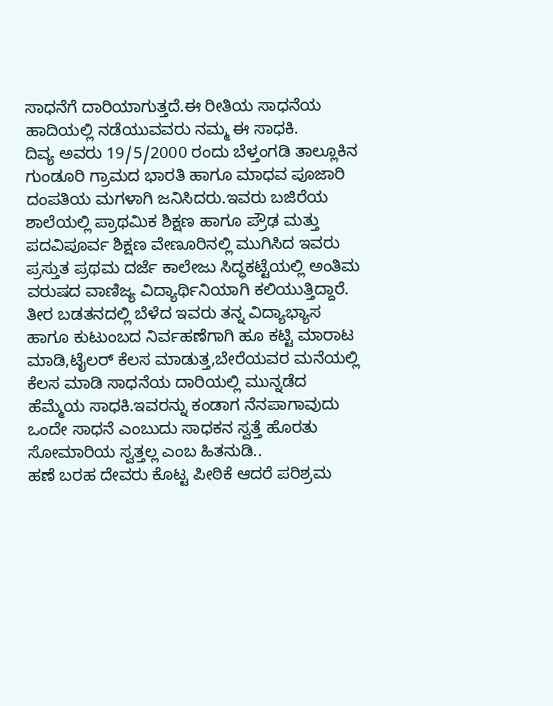ಸಾಧನೆಗೆ ದಾರಿಯಾಗುತ್ತದೆ.ಈ ರೀತಿಯ ಸಾಧನೆಯ ಹಾದಿಯಲ್ಲಿ ನಡೆಯುವವರು ನಮ್ಮ ಈ ಸಾಧಕಿ.
ದಿವ್ಯ ಅವರು 19/5/2000 ರಂದು ಬೆಳ್ತಂಗಡಿ ತಾಲ್ಲೂಕಿನ ಗುಂಡೂರಿ ಗ್ರಾಮದ ಭಾರತಿ ಹಾಗೂ ಮಾಧವ ಪೂಜಾರಿ ದಂಪತಿಯ ಮಗಳಾಗಿ ಜನಿಸಿದರು.ಇವರು ಬಜಿರೆಯ ಶಾಲೆಯಲ್ಲಿ ಪ್ರಾಥಮಿಕ ಶಿಕ್ಷಣ ಹಾಗೂ ಪ್ರೌಢ ಮತ್ತು ಪದವಿಪೂರ್ವ ಶಿಕ್ಷಣ ವೇಣೂರಿನಲ್ಲಿ ಮುಗಿಸಿದ ಇವರು ಪ್ರಸ್ತುತ ಪ್ರಥಮ ದರ್ಜೆ ಕಾಲೇಜು ಸಿದ್ಧಕಟ್ಟೆಯಲ್ಲಿ ಅಂತಿಮ ವರುಷದ ವಾಣಿಜ್ಯ ವಿದ್ಯಾರ್ಥಿನಿಯಾಗಿ ಕಲಿಯುತ್ತಿದ್ದಾರೆ.
ತೀರ ಬಡತನದಲ್ಲಿ ಬೆಳೆದ ಇವರು ತನ್ನ ವಿದ್ಯಾಭ್ಯಾಸ ಹಾಗೂ ಕುಟುಂಬದ ನಿರ್ವಹಣೆಗಾಗಿ ಹೂ ಕಟ್ಟಿ ಮಾರಾಟ ಮಾಡಿ,ಟೈಲರ್ ಕೆಲಸ ಮಾಡುತ್ತ,ಬೇರೆಯವರ ಮನೆಯಲ್ಲಿ ಕೆಲಸ ಮಾಡಿ ಸಾಧನೆಯ ದಾರಿಯಲ್ಲಿ ಮುನ್ನಡೆದ ಹೆಮ್ಮೆಯ ಸಾಧಕಿ.ಇವರನ್ನು ಕಂಡಾಗ ನೆನಪಾಗಾವುದು ಒಂದೇ ಸಾಧನೆ ಎಂಬುದು ಸಾಧಕನ ಸ್ವತ್ತೆ ಹೊರತು ಸೋಮಾರಿಯ ಸ್ವತ್ತಲ್ಲ ಎಂಬ ಹಿತನುಡಿ..
ಹಣೆ ಬರಹ ದೇವರು ಕೊಟ್ಟ ಪೀಠಿಕೆ ಆದರೆ ಪರಿಶ್ರಮ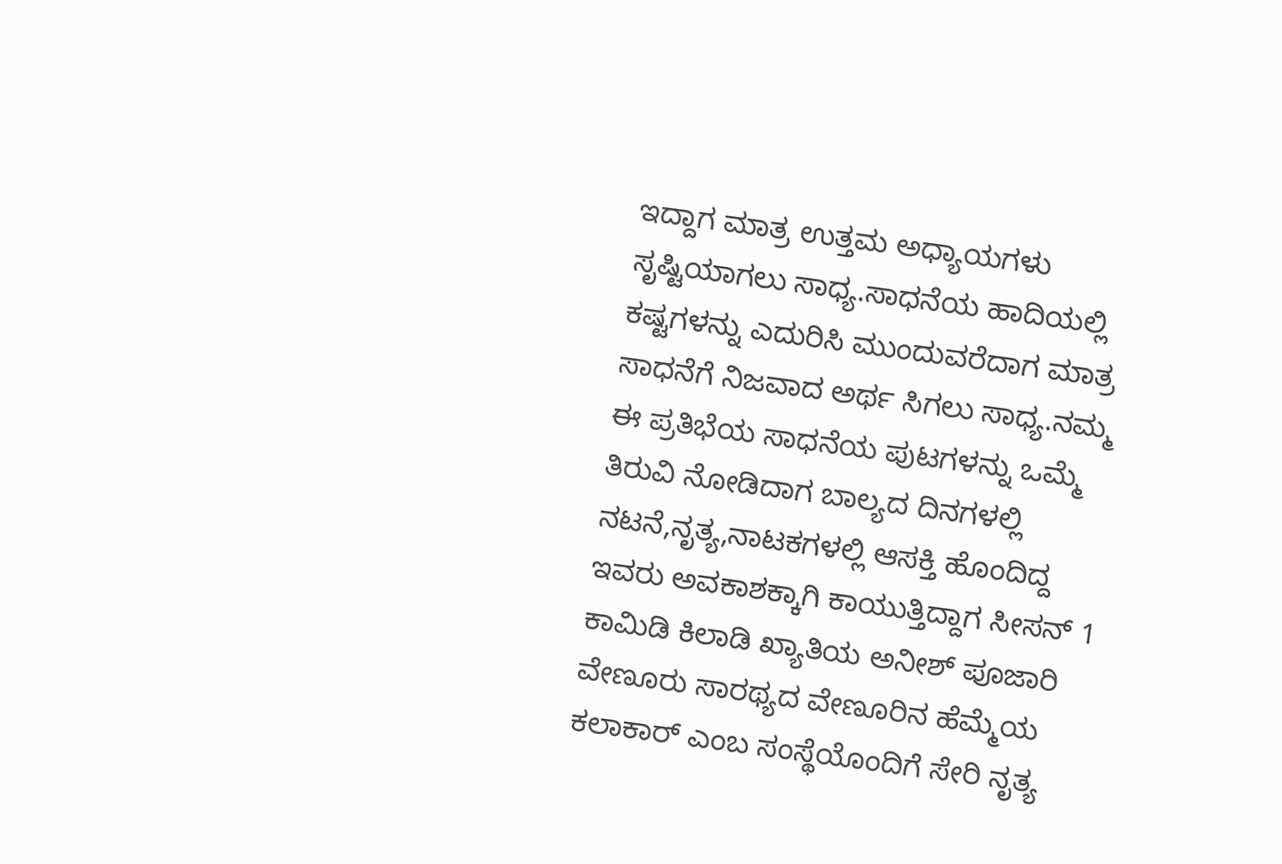ಇದ್ದಾಗ ಮಾತ್ರ ಉತ್ತಮ ಅಧ್ಯಾಯಗಳು ಸೃಷ್ಟಿಯಾಗಲು ಸಾಧ್ಯ.ಸಾಧನೆಯ ಹಾದಿಯಲ್ಲಿ ಕಷ್ಟಗಳನ್ನು ಎದುರಿಸಿ ಮುಂದುವರೆದಾಗ ಮಾತ್ರ ಸಾಧನೆಗೆ ನಿಜವಾದ ಅರ್ಥ ಸಿಗಲು ಸಾಧ್ಯ.ನಮ್ಮ ಈ ಪ್ರತಿಭೆಯ ಸಾಧನೆಯ ಪುಟಗಳನ್ನು ಒಮ್ಮೆ ತಿರುವಿ ನೋಡಿದಾಗ ಬಾಲ್ಯದ ದಿನಗಳಲ್ಲಿ ನಟನೆ,ನೃತ್ಯ,ನಾಟಕಗಳಲ್ಲಿ ಆಸಕ್ತಿ ಹೊಂದಿದ್ದ ಇವರು ಅವಕಾಶಕ್ಕಾಗಿ ಕಾಯುತ್ತಿದ್ದಾಗ ಸೀಸನ್ 1 ಕಾಮಿಡಿ ಕಿಲಾಡಿ ಖ್ಯಾತಿಯ ಅನೀಶ್ ಪೂಜಾರಿ ವೇಣೂರು ಸಾರಥ್ಯದ ವೇಣೂರಿನ ಹೆಮ್ಮೆಯ ಕಲಾಕಾರ್ ಎಂಬ ಸಂಸ್ಥೆಯೊಂದಿಗೆ ಸೇರಿ ನೃತ್ಯ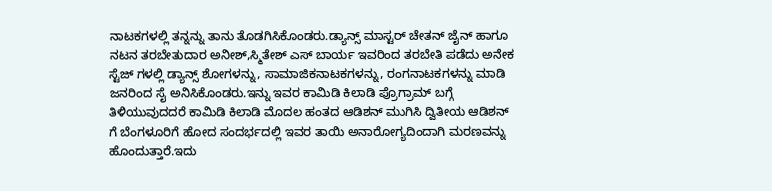ನಾಟಕಗಳಲ್ಲಿ ತನ್ನನ್ನು ತಾನು ತೊಡಗಿಸಿಕೊಂಡರು.ಡ್ಯಾನ್ಸ್ ಮಾಸ್ಟರ್ ಚೇತನ್ ಜೈನ್ ಹಾಗೂ ನಟನ ತರಬೇತುದಾರ ಅನೀಶ್,ಸ್ಮಿತೇಶ್ ಎಸ್ ಬಾರ್ಯ ಇವರಿಂದ ತರಬೇತಿ ಪಡೆದು ಅನೇಕ ಸ್ಟೆಜ್ ಗಳಲ್ಲಿ ಡ್ಯಾನ್ಸ್ ಶೋಗಳನ್ನು, ಸಾಮಾಜಿಕನಾಟಕಗಳನ್ನು, ರಂಗನಾಟಕಗಳನ್ನು ಮಾಡಿ ಜನರಿಂದ ಸೈ ಅನಿಸಿಕೊಂಡರು.ಇನ್ನು ಇವರ ಕಾಮಿಡಿ ಕಿಲಾಡಿ ಪ್ರೊಗ್ರಾಮ್ ಬಗ್ಗೆ ತಿಳಿಯುವುದದರೆ ಕಾಮಿಡಿ ಕಿಲಾಡಿ ಮೊದಲ ಹಂತದ ಆಡಿಶನ್ ಮುಗಿಸಿ ದ್ವಿತೀಯ ಆಡಿಶನ್ ಗೆ ಬೆಂಗಳೂರಿಗೆ ಹೋದ ಸಂದರ್ಭದಲ್ಲಿ ಇವರ ತಾಯಿ ಅನಾರೋಗ್ಯದಿಂದಾಗಿ ಮರಣವನ್ನು ಹೊಂದುತ್ತಾರೆ.ಇದು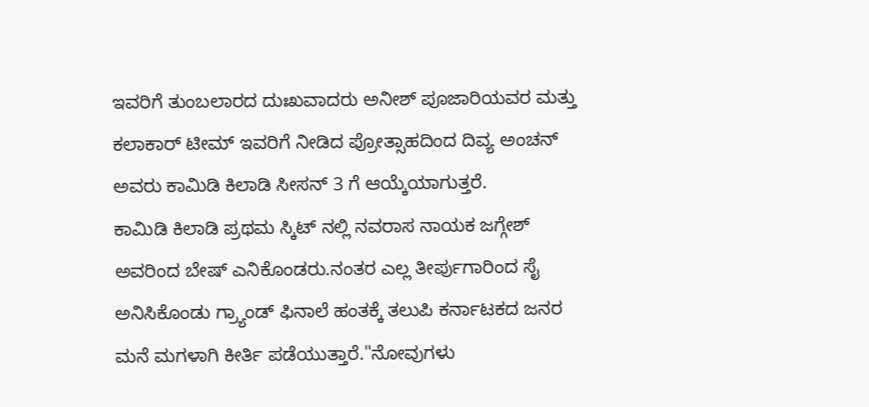ಇವರಿಗೆ ತುಂಬಲಾರದ ದುಃಖವಾದರು ಅನೀಶ್ ಪೂಜಾರಿಯವರ ಮತ್ತು ಕಲಾಕಾರ್ ಟೀಮ್ ಇವರಿಗೆ ನೀಡಿದ ಪ್ರೋತ್ಸಾಹದಿಂದ ದಿವ್ಯ ಅಂಚನ್ ಅವರು ಕಾಮಿಡಿ ಕಿಲಾಡಿ ಸೀಸನ್ 3 ಗೆ ಆಯ್ಕೆಯಾಗುತ್ತರೆ.
ಕಾಮಿಡಿ ಕಿಲಾಡಿ ಪ್ರಥಮ ಸ್ಕಿಟ್ ನಲ್ಲಿ ನವರಾಸ ನಾಯಕ ಜಗ್ಗೇಶ್ ಅವರಿಂದ ಬೇಷ್ ಎನಿಕೊಂಡರು.ನಂತರ ಎಲ್ಲ ತೀರ್ಪುಗಾರಿಂದ ಸೈ ಅನಿಸಿಕೊಂಡು ಗ್ರ್ಯಾಂಡ್ ಫಿನಾಲೆ ಹಂತಕ್ಕೆ ತಲುಪಿ ಕರ್ನಾಟಕದ ಜನರ ಮನೆ ಮಗಳಾಗಿ ಕೀರ್ತಿ ಪಡೆಯುತ್ತಾರೆ."ನೋವುಗಳು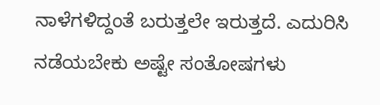ನಾಳೆಗಳಿದ್ದಂತೆ ಬರುತ್ತಲೇ ಇರುತ್ತದೆ. ಎದುರಿಸಿ ನಡೆಯಬೇಕು ಅಷ್ಟೇ ಸಂತೋಷಗಳು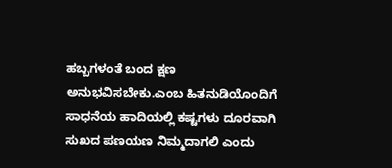ಹಬ್ಬಗಳಂತೆ ಬಂದ ಕ್ಷಣ ಅನುಭವಿಸಬೇಕು.ಎಂಬ ಹಿತನುಡಿಯೊಂದಿಗೆ ಸಾಧನೆಯ ಹಾದಿಯಲ್ಲಿ ಕಷ್ಟಗಳು ದೂರವಾಗಿ ಸುಖದ ಪಣಯಣ ನಿಮ್ಮದಾಗಲಿ ಎಂದು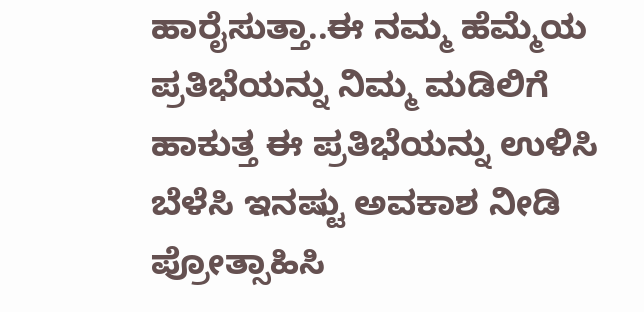ಹಾರೈಸುತ್ತಾ..ಈ ನಮ್ಮ ಹೆಮ್ಮೆಯ ಪ್ರತಿಭೆಯನ್ನು ನಿಮ್ಮ ಮಡಿಲಿಗೆ ಹಾಕುತ್ತ ಈ ಪ್ರತಿಭೆಯನ್ನು ಉಳಿಸಿ ಬೆಳೆಸಿ ಇನಷ್ಟು ಅವಕಾಶ ನೀಡಿ ಪ್ರೋತ್ಸಾಹಿಸಿ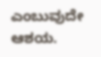ಎಂಬುವುದೇ ಆಶಯ.